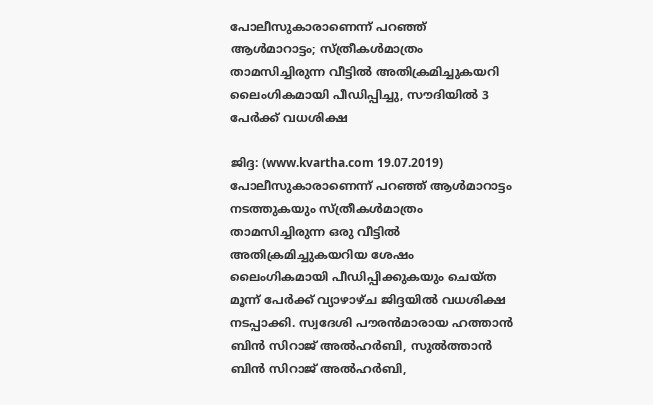പോലീസുകാരാണെന്ന് പറഞ്ഞ് ആള്‍മാറാട്ടം; സ്ത്രീകള്‍മാത്രം താമസിച്ചിരുന്ന വീട്ടില്‍ അതിക്രമിച്ചുകയറി ലൈംഗികമായി പീഡിപ്പിച്ചു, സൗദിയില്‍ 3 പേര്‍ക്ക് വധശിക്ഷ

ജിദ്ദ: (www.kvartha.com 19.07.2019) പോലീസുകാരാണെന്ന് പറഞ്ഞ് ആള്‍മാറാട്ടം നടത്തുകയും സ്ത്രീകള്‍മാത്രം താമസിച്ചിരുന്ന ഒരു വീട്ടില്‍ അതിക്രമിച്ചുകയറിയ ശേഷം ലൈംഗികമായി പീഡിപ്പിക്കുകയും ചെയ്ത മൂന്ന് പേര്‍ക്ക് വ്യാഴാഴ്ച ജിദ്ദയില്‍ വധശിക്ഷ നടപ്പാക്കി. സ്വദേശി പൗരന്‍മാരായ ഹത്താന്‍ ബിന്‍ സിറാജ് അല്‍ഹര്‍ബി, സുല്‍ത്താന്‍ ബിന്‍ സിറാജ് അല്‍ഹര്‍ബി,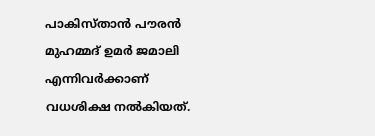പാകിസ്താന്‍ പൗരന്‍ മുഹമ്മദ് ഉമര്‍ ജമാലി എന്നിവര്‍ക്കാണ് വധശിക്ഷ നല്‍കിയത്.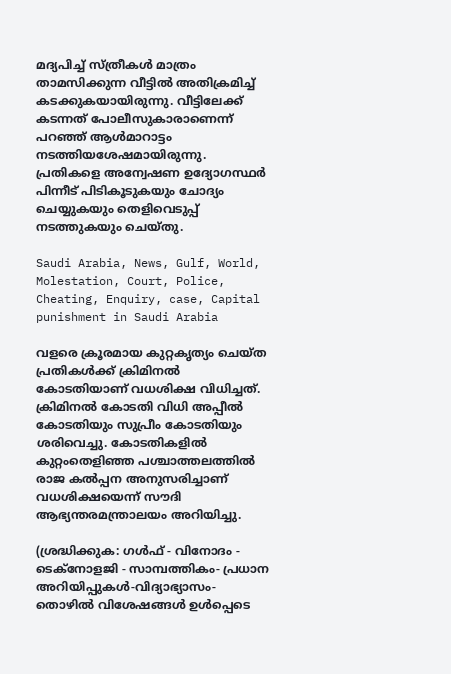മദ്യപിച്ച് സ്ത്രീകള്‍ മാത്രം താമസിക്കുന്ന വീട്ടില്‍ അതിക്രമിച്ച് കടക്കുകയായിരുന്നു. വീട്ടിലേക്ക് കടന്നത് പോലീസുകാരാണെന്ന് പറഞ്ഞ് ആള്‍മാറാട്ടം നടത്തിയശേഷമായിരുന്നു. പ്രതികളെ അന്വേഷണ ഉദ്യോഗസ്ഥര്‍ പിന്നീട് പിടികൂടുകയും ചോദ്യം ചെയ്യുകയും തെളിവെടുപ്പ് നടത്തുകയും ചെയ്തു.

Saudi Arabia, News, Gulf, World, Molestation, Court, Police, Cheating, Enquiry, case, Capital punishment in Saudi Arabia

വളരെ ക്രൂരമായ കുറ്റകൃത്യം ചെയ്ത പ്രതികള്‍ക്ക് ക്രിമിനല്‍ കോടതിയാണ് വധശിക്ഷ വിധിച്ചത്. ക്രിമിനല്‍ കോടതി വിധി അപ്പീല്‍ കോടതിയും സുപ്രീം കോടതിയും ശരിവെച്ചു. കോടതികളില്‍ കുറ്റംതെളിഞ്ഞ പശ്ചാത്തലത്തില്‍ രാജ കല്‍പ്പന അനുസരിച്ചാണ് വധശിക്ഷയെന്ന് സൗദി ആഭ്യന്തരമന്ത്രാലയം അറിയിച്ചു.

(ശ്രദ്ധിക്കുക: ഗൾഫ് - വിനോദം - ടെക്നോളജി - സാമ്പത്തികം- പ്രധാന അറിയിപ്പുകൾ-വിദ്യാഭ്യാസം-തൊഴിൽ വിശേഷങ്ങൾ ഉൾപ്പെടെ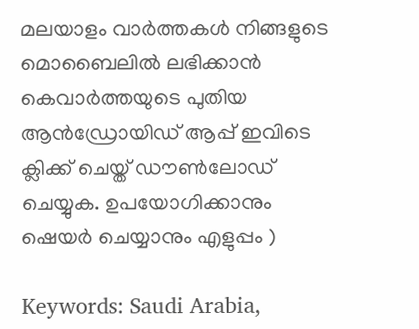മലയാളം വാർത്തകൾ നിങ്ങളുടെ മൊബൈലിൽ ലഭിക്കാൻ കെവാർത്തയുടെ പുതിയ ആൻഡ്രോയിഡ് ആപ്പ് ഇവിടെ ക്ലിക്ക് ചെയ്ത് ഡൗൺലോഡ് ചെയ്യുക. ഉപയോഗിക്കാനും ഷെയർ ചെയ്യാനും എളുപ്പം )

Keywords: Saudi Arabia,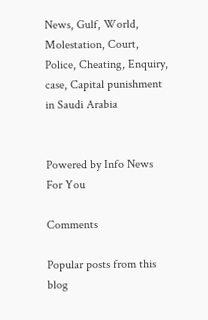News, Gulf, World, Molestation, Court, Police, Cheating, Enquiry, case, Capital punishment in Saudi Arabia


Powered by Info News For You

Comments

Popular posts from this blog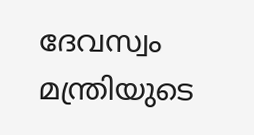ദേവസ്വം മന്ത്രിയുടെ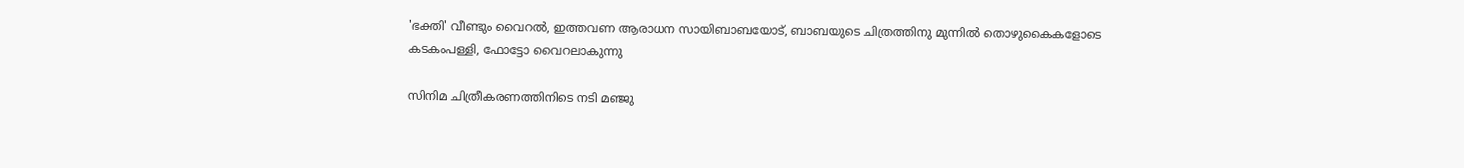'ഭക്തി' വീണ്ടും വൈറല്‍, ഇത്തവണ ആരാധന സായിബാബയോട്, ബാബയുടെ ചിത്രത്തിനു മുന്നില്‍ തൊഴുകൈകളോടെ കടകംപള്ളി, ഫോട്ടോ വൈറലാകുന്നു

സിനിമ ചിത്രീകരണത്തിനിടെ നടി മഞ്ജു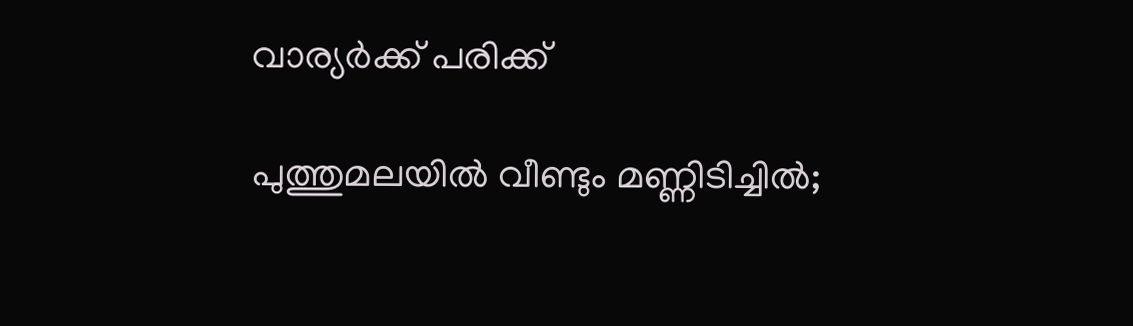വാര്യര്‍ക്ക് പരിക്ക്

പുത്തുമലയില്‍ വീണ്ടും മണ്ണിടിച്ചില്‍;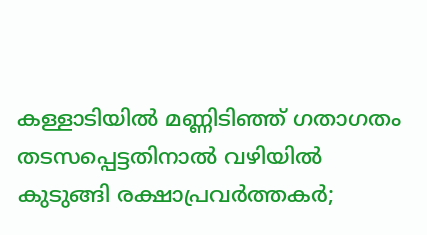കള്ളാടിയില്‍ മണ്ണിടിഞ്ഞ് ഗതാഗതം തടസപ്പെട്ടതിനാല്‍ വഴിയില്‍ കുടുങ്ങി രക്ഷാപ്രവര്‍ത്തകര്‍;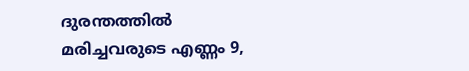ദുരന്തത്തില്‍ മരിച്ചവരുടെ എണ്ണം 9,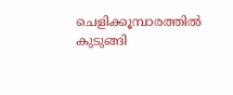ചെളിക്കൂമ്പാരത്തില്‍ കുടുങ്ങി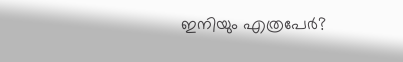ഇനിയും എത്രപേര്‍?